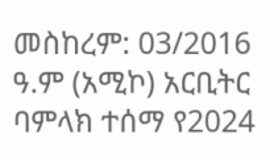መስከረም: 03/2016 ዓ.ም (አሚኮ) አርቢትር ባምላክ ተሰማ የ2024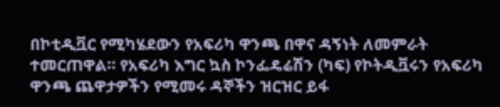በኮቲዲቯር የሚካሄደውን የአፍሪካ ዋንጫ በዋና ዳኝነት ለመምራት ተመርጠዋል። የአፍሪካ እግር ኳስ ኮንፌዴሬሽን (ካፍ) የኮትዲቯሩን የአፍሪካ ዋንጫ ጨዋታዎችን የሚመሩ ዳኞችን ዝርዝር ይፋ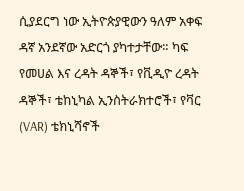ሲያደርግ ነው ኢትዮጵያዊውን ዓለም አቀፍ ዳኛ አንደኛው አድርጎ ያካተታቸው። ካፍ የመሀል እና ረዳት ዳኞች፣ የቪዲዮ ረዳት ዳኞች፣ ቴከኒካል ኢንስትራክተሮች፣ የቫር (VAR) ቴክኒሻኖች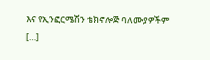እና የኢንፎርሜሽን ቴክኖሎጅ ባለሙያዎችም […]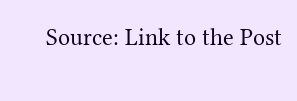Source: Link to the Post